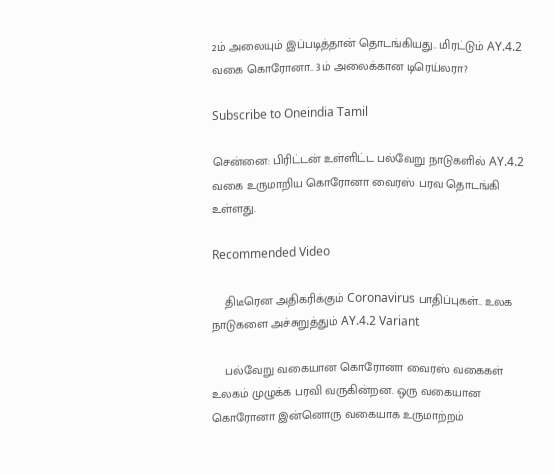2ம் அலையும் இப்படித்தான் தொடங்கியது.. மிரட்டும் AY.4.2 வகை கொரோனா.. 3ம் அலைக்கான டிரெய்லரா?

Subscribe to Oneindia Tamil

சென்னை: பிரிட்டன் உள்ளிட்ட பல்வேறு நாடுகளில் AY.4.2 வகை உருமாறிய கொரோனா வைரஸ் பரவ தொடங்கி உள்ளது.

Recommended Video

    திடீரென அதிகரிக்கும் Coronavirus பாதிப்புகள்.. உலக நாடுகளை அச்சுறுத்தும் AY.4.2 Variant

    பல்வேறு வகையான கொரோனா வைரஸ் வகைகள் உலகம் முழுக்க பரவி வருகின்றன. ஒரு வகையான கொரோனா இன்னொரு வகையாக உருமாற்றம்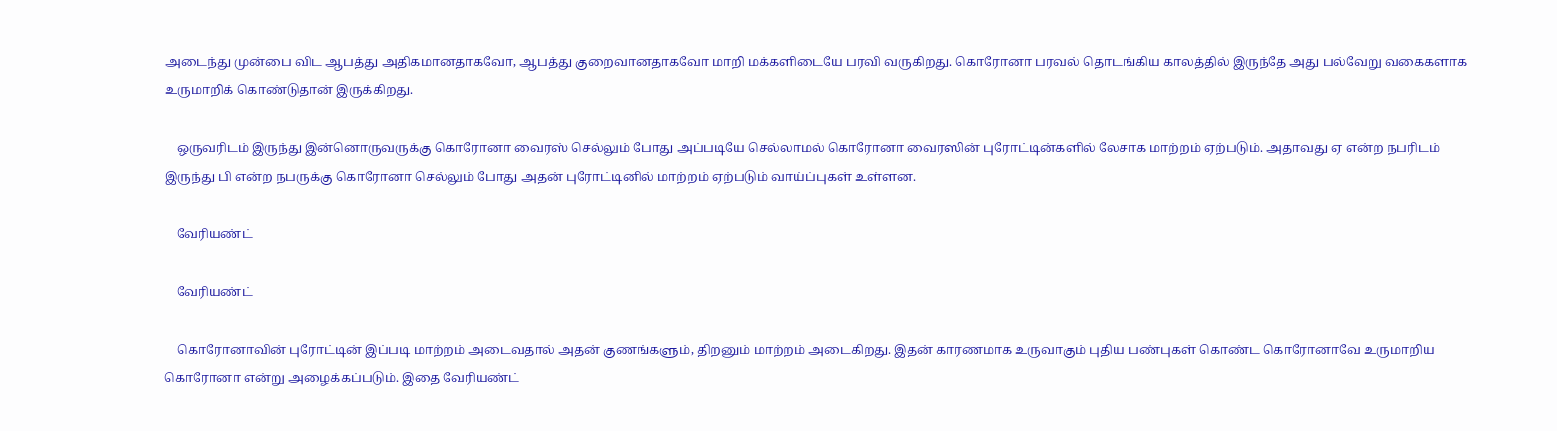அடைந்து முன்பை விட ஆபத்து அதிகமானதாகவோ, ஆபத்து குறைவானதாகவோ மாறி மக்களிடையே பரவி வருகிறது. கொரோனா பரவல் தொடங்கிய காலத்தில் இருந்தே அது பல்வேறு வகைகளாக உருமாறிக் கொண்டுதான் இருக்கிறது.

    ஒருவரிடம் இருந்து இன்னொருவருக்கு கொரோனா வைரஸ் செல்லும் போது அப்படியே செல்லாமல் கொரோனா வைரஸின் புரோட்டின்களில் லேசாக மாற்றம் ஏற்படும். அதாவது ஏ என்ற நபரிடம் இருந்து பி என்ற நபருக்கு கொரோனா செல்லும் போது அதன் புரோட்டினில் மாற்றம் ஏற்படும் வாய்ப்புகள் உள்ளன.

    வேரியண்ட்

    வேரியண்ட்

    கொரோனாவின் புரோட்டின் இப்படி மாற்றம் அடைவதால் அதன் குணங்களும், திறனும் மாற்றம் அடைகிறது. இதன் காரணமாக உருவாகும் புதிய பண்புகள் கொண்ட கொரோனாவே உருமாறிய கொரோனா என்று அழைக்கப்படும். இதை வேரியண்ட்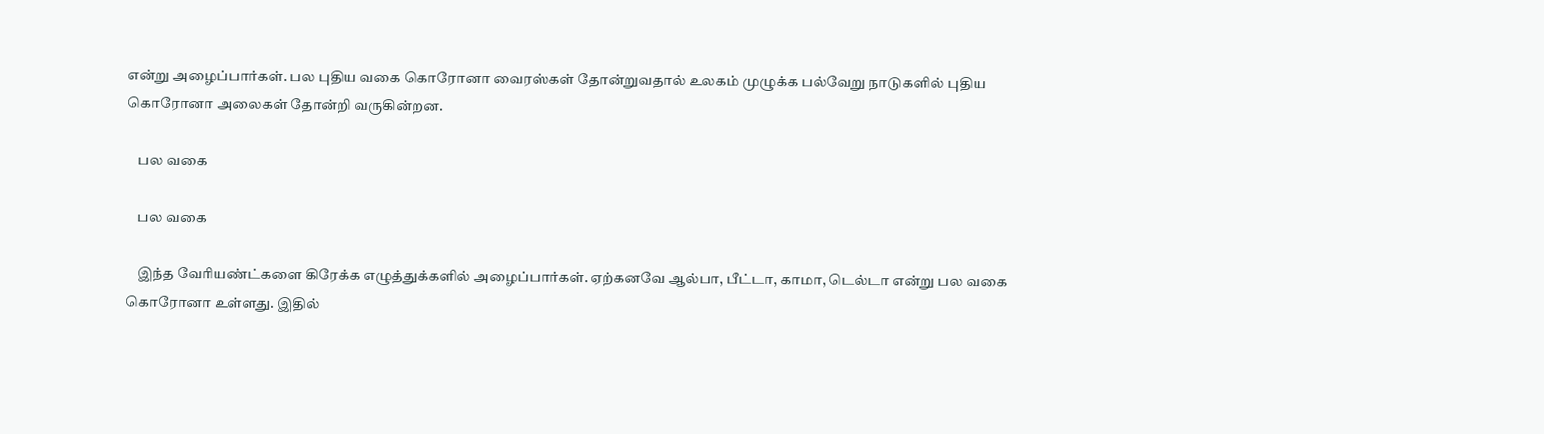என்று அழைப்பார்கள். பல புதிய வகை கொரோனா வைரஸ்கள் தோன்றுவதால் உலகம் முழுக்க பல்வேறு நாடுகளில் புதிய கொரோனா அலைகள் தோன்றி வருகின்றன.

    பல வகை

    பல வகை

    இந்த வேரியண்ட்களை கிரேக்க எழுத்துக்களில் அழைப்பார்கள். ஏற்கனவே ஆல்பா, பீட்டா, காமா, டெல்டா என்று பல வகை கொரோனா உள்ளது. இதில்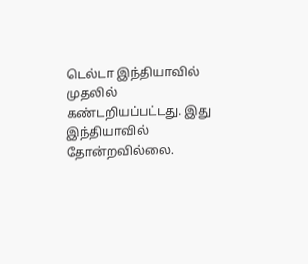டெல்டா இந்தியாவில் முதலில் கண்டறியப்பட்டது. இது இந்தியாவில் தோன்றவில்லை.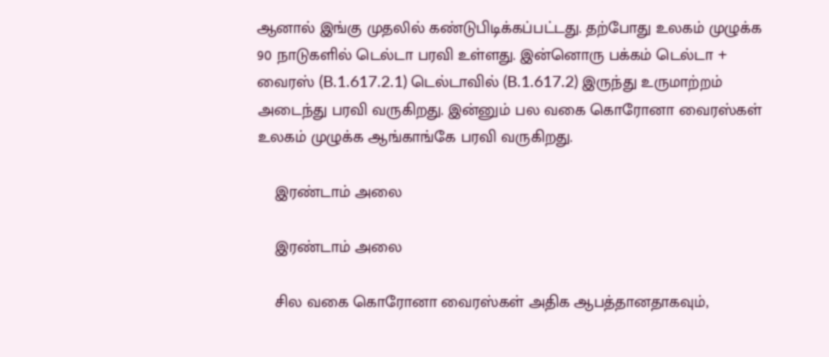ஆனால் இங்கு முதலில் கண்டுபிடிக்கப்பட்டது. தற்போது உலகம் முழுக்க 90 நாடுகளில் டெல்டா பரவி உள்ளது. இன்னொரு பக்கம் டெல்டா + வைரஸ் (B.1.617.2.1) டெல்டாவில் (B.1.617.2) இருந்து உருமாற்றம் அடைந்து பரவி வருகிறது. இன்னும் பல வகை கொரோனா வைரஸ்கள் உலகம் முழுக்க ஆங்காங்கே பரவி வருகிறது.

    இரண்டாம் அலை

    இரண்டாம் அலை

    சில வகை கொரோனா வைரஸ்கள் அதிக ஆபத்தானதாகவும்,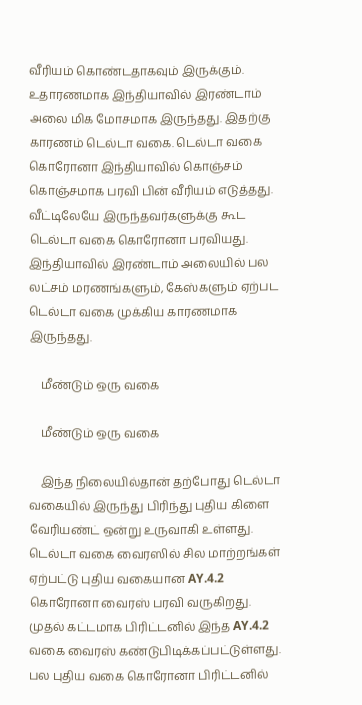வீரியம் கொண்டதாகவும் இருக்கும். உதாரணமாக இந்தியாவில் இரண்டாம் அலை மிக மோசமாக இருந்தது. இதற்கு காரணம் டெல்டா வகை. டெல்டா வகை கொரோனா இந்தியாவில் கொஞ்சம் கொஞ்சமாக பரவி பின் வீரியம் எடுத்தது. வீட்டிலேயே இருந்தவர்களுக்கு கூட டெல்டா வகை கொரோனா பரவியது. இந்தியாவில் இரண்டாம் அலையில் பல லட்சம் மரணங்களும், கேஸ்களும் ஏற்பட டெல்டா வகை முக்கிய காரணமாக இருந்தது.

    மீண்டும் ஒரு வகை

    மீண்டும் ஒரு வகை

    இந்த நிலையில்தான் தற்போது டெல்டா வகையில் இருந்து பிரிந்து புதிய கிளை வேரியண்ட் ஒன்று உருவாகி உள்ளது. டெல்டா வகை வைரஸில் சில மாற்றங்கள் ஏற்பட்டு புதிய வகையான AY.4.2 கொரோனா வைரஸ் பரவி வருகிறது. முதல் கட்டமாக பிரிட்டனில் இந்த AY.4.2 வகை வைரஸ் கண்டுபிடிக்கப்பட்டுள்ளது. பல புதிய வகை கொரோனா பிரிட்டனில்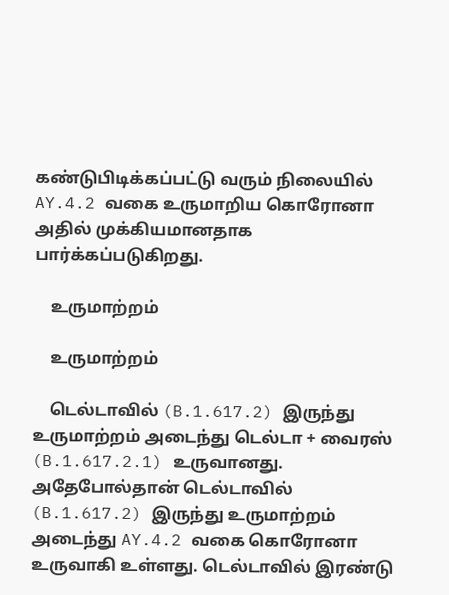கண்டுபிடிக்கப்பட்டு வரும் நிலையில் AY.4.2 வகை உருமாறிய கொரோனா அதில் முக்கியமானதாக பார்க்கப்படுகிறது.

    உருமாற்றம்

    உருமாற்றம்

    டெல்டாவில் (B.1.617.2) இருந்து உருமாற்றம் அடைந்து டெல்டா + வைரஸ் (B.1.617.2.1) உருவானது. அதேபோல்தான் டெல்டாவில் (B.1.617.2) இருந்து உருமாற்றம் அடைந்து AY.4.2 வகை கொரோனா உருவாகி உள்ளது. டெல்டாவில் இரண்டு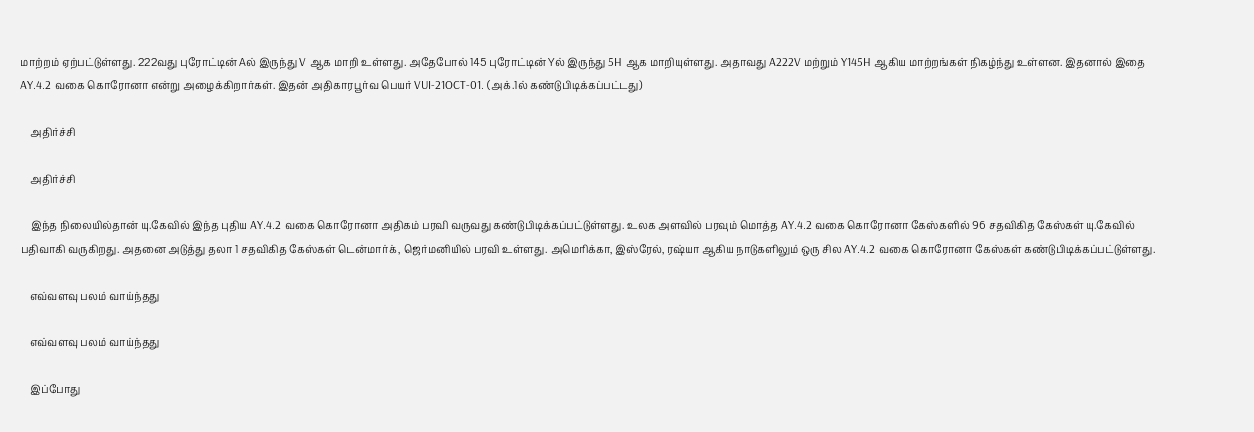மாற்றம் ஏற்பட்டுள்ளது. 222வது புரோட்டின் Aல் இருந்து V ஆக மாறி உள்ளது. அதேபோல் 145 புரோட்டின் Yல் இருந்து 5H ஆக மாறியுள்ளது. அதாவது A222V மற்றும் Y145H ஆகிய மாற்றங்கள் நிகழ்ந்து உள்ளன. இதனால் இதை AY.4.2 வகை கொரோனா என்று அழைக்கிறார்கள். இதன் அதிகாரபூர்வ பெயர் VUI-21OCT-01. (அக்.1ல் கண்டுபிடிக்கப்பட்டது)

    அதிர்ச்சி

    அதிர்ச்சி

    இந்த நிலையில்தான் யு.கேவில் இந்த புதிய AY.4.2 வகை கொரோனா அதிகம் பரவி வருவது கண்டுபிடிக்கப்பட்டுள்ளது. உலக அளவில் பரவும் மொத்த AY.4.2 வகை கொரோனா கேஸ்களில் 96 சதவிகித கேஸ்கள் யு.கேவில் பதிவாகி வருகிறது. அதனை அடுத்து தலா 1 சதவிகித கேஸ்கள் டென்மார்க், ஜெர்மனியில் பரவி உள்ளது. அமெரிக்கா, இஸ்ரேல், ரஷ்யா ஆகிய நாடுகளிலும் ஒரு சில AY.4.2 வகை கொரோனா கேஸ்கள் கண்டுபிடிக்கப்பட்டுள்ளது.

    எவ்வளவு பலம் வாய்ந்தது

    எவ்வளவு பலம் வாய்ந்தது

    இப்போது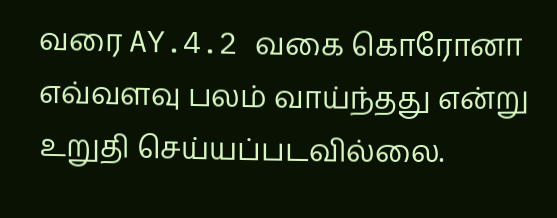வரை AY.4.2 வகை கொரோனா எவ்வளவு பலம் வாய்ந்தது என்று உறுதி செய்யப்படவில்லை.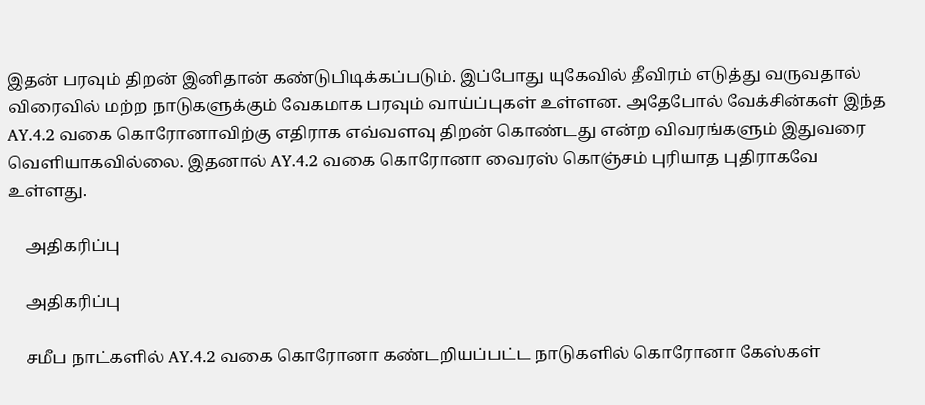இதன் பரவும் திறன் இனிதான் கண்டுபிடிக்கப்படும். இப்போது யுகேவில் தீவிரம் எடுத்து வருவதால் விரைவில் மற்ற நாடுகளுக்கும் வேகமாக பரவும் வாய்ப்புகள் உள்ளன. அதேபோல் வேக்சின்கள் இந்த AY.4.2 வகை கொரோனாவிற்கு எதிராக எவ்வளவு திறன் கொண்டது என்ற விவரங்களும் இதுவரை வெளியாகவில்லை. இதனால் AY.4.2 வகை கொரோனா வைரஸ் கொஞ்சம் புரியாத புதிராகவே உள்ளது.

    அதிகரிப்பு

    அதிகரிப்பு

    சமீப நாட்களில் AY.4.2 வகை கொரோனா கண்டறியப்பட்ட நாடுகளில் கொரோனா கேஸ்கள்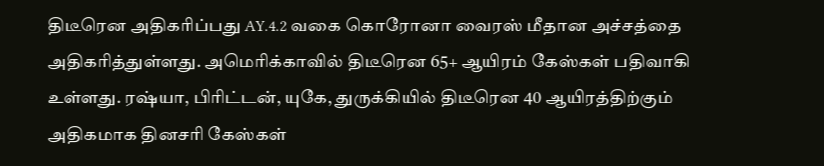திடீரென அதிகரிப்பது AY.4.2 வகை கொரோனா வைரஸ் மீதான அச்சத்தை அதிகரித்துள்ளது. அமெரிக்காவில் திடீரென 65+ ஆயிரம் கேஸ்கள் பதிவாகி உள்ளது. ரஷ்யா, பிரிட்டன், யுகே, துருக்கியில் திடீரென 40 ஆயிரத்திற்கும் அதிகமாக தினசரி கேஸ்கள்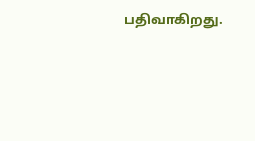பதிவாகிறது.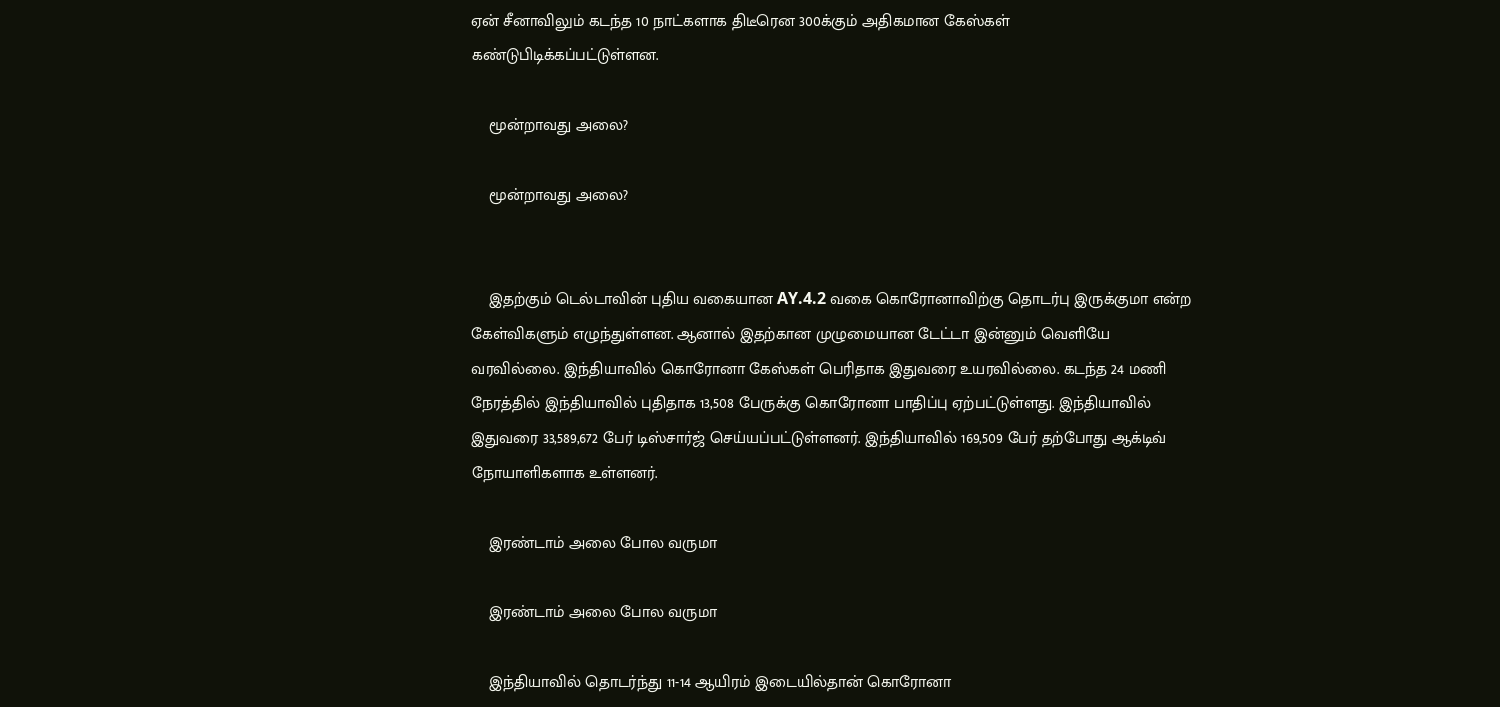ஏன் சீனாவிலும் கடந்த 10 நாட்களாக திடீரென 300க்கும் அதிகமான கேஸ்கள் கண்டுபிடிக்கப்பட்டுள்ளன.

    மூன்றாவது அலை?

    மூன்றாவது அலை?


    இதற்கும் டெல்டாவின் புதிய வகையான AY.4.2 வகை கொரோனாவிற்கு தொடர்பு இருக்குமா என்ற கேள்விகளும் எழுந்துள்ளன. ஆனால் இதற்கான முழுமையான டேட்டா இன்னும் வெளியே வரவில்லை. இந்தியாவில் கொரோனா கேஸ்கள் பெரிதாக இதுவரை உயரவில்லை. கடந்த 24 மணி நேரத்தில் இந்தியாவில் புதிதாக 13,508 பேருக்கு கொரோனா பாதிப்பு ஏற்பட்டுள்ளது. இந்தியாவில் இதுவரை 33,589,672 பேர் டிஸ்சார்ஜ் செய்யப்பட்டுள்ளனர். இந்தியாவில் 169,509 பேர் தற்போது ஆக்டிவ் நோயாளிகளாக உள்ளனர்.

    இரண்டாம் அலை போல வருமா

    இரண்டாம் அலை போல வருமா

    இந்தியாவில் தொடர்ந்து 11-14 ஆயிரம் இடையில்தான் கொரோனா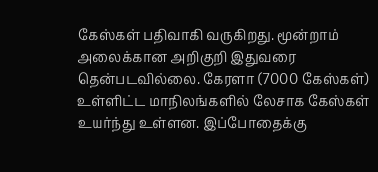கேஸ்கள் பதிவாகி வருகிறது. மூன்றாம் அலைக்கான அறிகுறி இதுவரை தென்படவில்லை. கேரளா (7000 கேஸ்கள்) உள்ளிட்ட மாநிலங்களில் லேசாக கேஸ்கள் உயர்ந்து உள்ளன. இப்போதைக்கு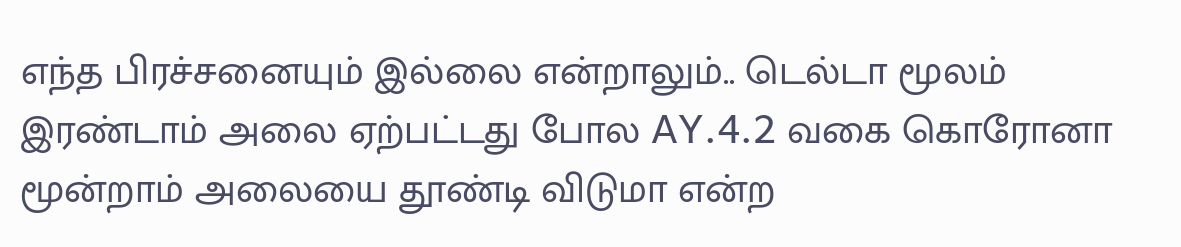எந்த பிரச்சனையும் இல்லை என்றாலும்.. டெல்டா மூலம் இரண்டாம் அலை ஏற்பட்டது போல AY.4.2 வகை கொரோனா மூன்றாம் அலையை தூண்டி விடுமா என்ற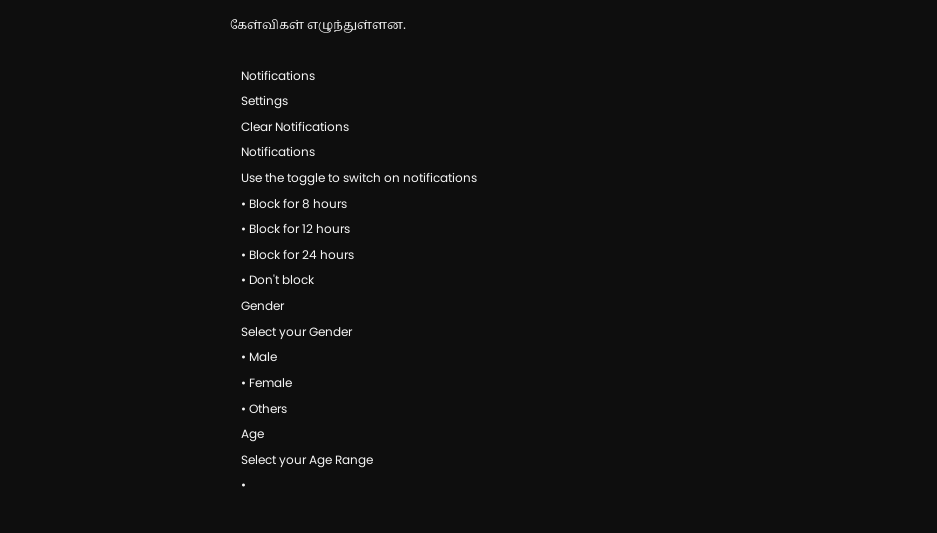கேள்விகள் எழுந்துள்ளன.

    Notifications
    Settings
    Clear Notifications
    Notifications
    Use the toggle to switch on notifications
    • Block for 8 hours
    • Block for 12 hours
    • Block for 24 hours
    • Don't block
    Gender
    Select your Gender
    • Male
    • Female
    • Others
    Age
    Select your Age Range
    •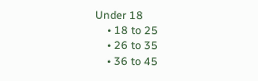Under 18
    • 18 to 25
    • 26 to 35
    • 36 to 45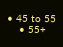• 45 to 55
    • 55+